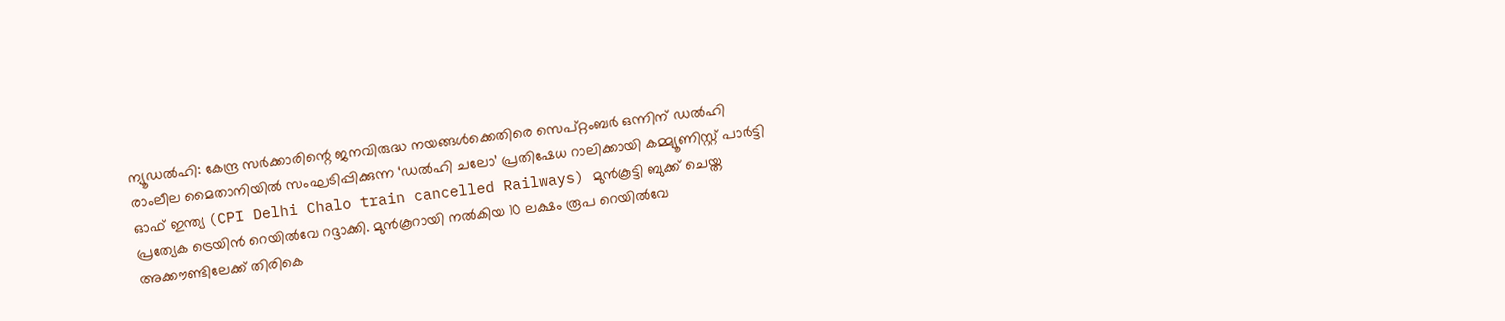ന്യൂഡൽഹി: കേന്ദ്ര സർക്കാരിന്റെ ജനവിരുദ്ധ നയങ്ങൾക്കെതിരെ സെപ്റ്റംബർ ഒന്നിന് ഡൽഹി രാംലീല മൈതാനിയിൽ സംഘടിപ്പിക്കുന്ന ‘ഡൽഹി ചലോ’ പ്രതിഷേധ റാലിക്കായി കമ്മ്യൂണിസ്റ്റ് പാർട്ടി ഓഫ് ഇന്ത്യ (CPI Delhi Chalo train cancelled Railways) മുൻകൂട്ടി ബുക്ക് ചെയ്ത പ്രത്യേക ട്രെയിൻ റെയിൽവേ റദ്ദാക്കി. മുൻകൂറായി നൽകിയ 10 ലക്ഷം രൂപ റെയിൽവേ അക്കൗണ്ടിലേക്ക് തിരികെ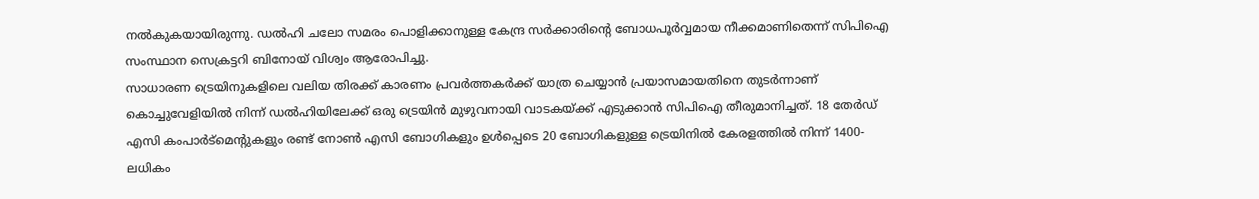നൽകുകയായിരുന്നു. ഡൽഹി ചലോ സമരം പൊളിക്കാനുള്ള കേന്ദ്ര സർക്കാരിന്റെ ബോധപൂർവ്വമായ നീക്കമാണിതെന്ന് സിപിഐ സംസ്ഥാന സെക്രട്ടറി ബിനോയ് വിശ്വം ആരോപിച്ചു.
സാധാരണ ട്രെയിനുകളിലെ വലിയ തിരക്ക് കാരണം പ്രവർത്തകർക്ക് യാത്ര ചെയ്യാൻ പ്രയാസമായതിനെ തുടർന്നാണ് കൊച്ചുവേളിയിൽ നിന്ന് ഡൽഹിയിലേക്ക് ഒരു ട്രെയിൻ മുഴുവനായി വാടകയ്ക്ക് എടുക്കാൻ സിപിഐ തീരുമാനിച്ചത്. 18 തേർഡ് എസി കംപാർട്മെന്റുകളും രണ്ട് നോൺ എസി ബോഗികളും ഉൾപ്പെടെ 20 ബോഗികളുള്ള ട്രെയിനിൽ കേരളത്തിൽ നിന്ന് 1400-ലധികം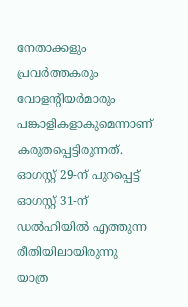നേതാക്കളും പ്രവർത്തകരും വോളന്റിയർമാരും പങ്കാളികളാകുമെന്നാണ് കരുതപ്പെട്ടിരുന്നത്. ഓഗസ്റ്റ് 29-ന് പുറപ്പെട്ട് ഓഗസ്റ്റ് 31-ന് ഡൽഹിയിൽ എത്തുന്ന രീതിയിലായിരുന്നു യാത്ര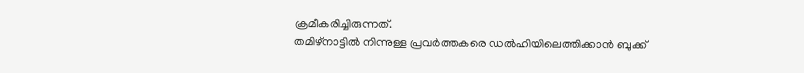ക്രമീകരിച്ചിരുന്നത്.
തമിഴ്നാട്ടിൽ നിന്നുള്ള പ്രവർത്തകരെ ഡൽഹിയിലെത്തിക്കാൻ ബുക്ക്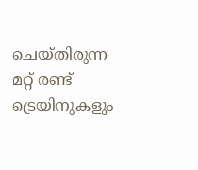ചെയ്തിരുന്ന മറ്റ് രണ്ട് ട്രെയിനുകളും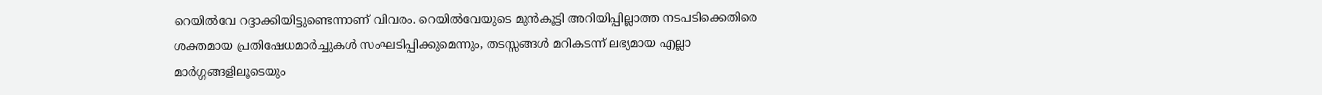റെയിൽവേ റദ്ദാക്കിയിട്ടുണ്ടെന്നാണ് വിവരം. റെയിൽവേയുടെ മുൻകൂട്ടി അറിയിപ്പില്ലാത്ത നടപടിക്കെതിരെ ശക്തമായ പ്രതിഷേധമാർച്ചുകൾ സംഘടിപ്പിക്കുമെന്നും, തടസ്സങ്ങൾ മറികടന്ന് ലഭ്യമായ എല്ലാ മാർഗ്ഗങ്ങളിലൂടെയും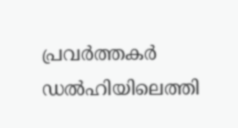പ്രവർത്തകർ ഡൽഹിയിലെത്തി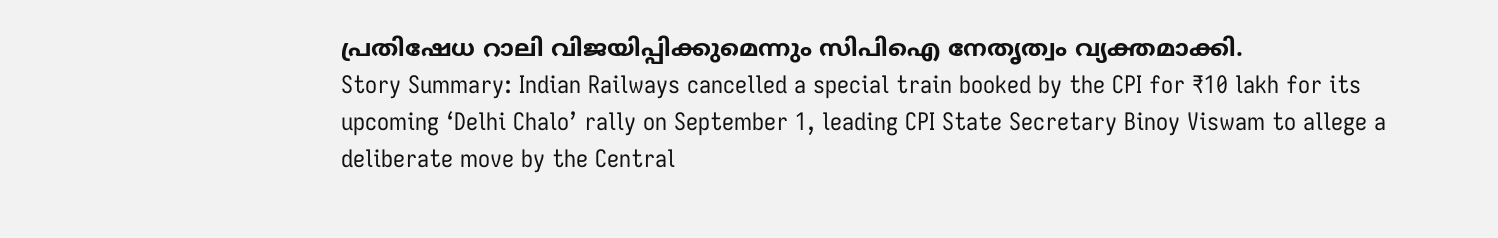പ്രതിഷേധ റാലി വിജയിപ്പിക്കുമെന്നും സിപിഐ നേതൃത്വം വ്യക്തമാക്കി.
Story Summary: Indian Railways cancelled a special train booked by the CPI for ₹10 lakh for its upcoming ‘Delhi Chalo’ rally on September 1, leading CPI State Secretary Binoy Viswam to allege a deliberate move by the Central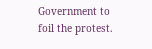Government to foil the protest.